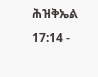ሕዝቅኤል 17:14 -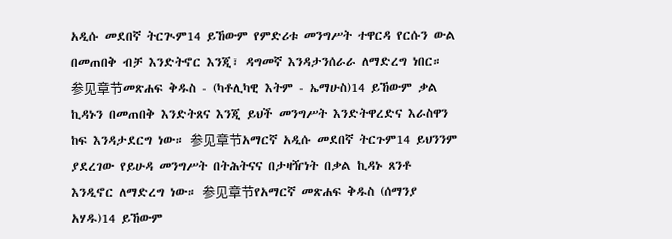አዲሱ መደበኛ ትርጒም14 ይኸውም የምድሪቱ መንግሥት ተዋርዳ የርሱን ውል በመጠበቅ ብቻ እንድትኖር እንጂ፣ ዳግመኛ እንዳታንሰራራ ለማድረግ ነበር። 参见章节መጽሐፍ ቅዱስ - (ካቶሊካዊ እትም - ኤማሁስ)14 ይኸውም ቃል ኪዳኑን በመጠበቅ እንድትጸና እንጂ ይህች መንግሥት እንድትዋረድና እራስዋን ከፍ እንዳታደርግ ነው። 参见章节አማርኛ አዲሱ መደበኛ ትርጉም14 ይህንንም ያደረገው የይሁዳ መንግሥት በትሕትናና በታዛዥነት በቃል ኪዳኑ ጸንቶ እንዲኖር ለማድረግ ነው። 参见章节የአማርኛ መጽሐፍ ቅዱስ (ሰማንያ አሃዱ)14 ይኸውም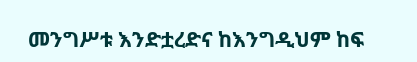መንግሥቱ እንድቷረድና ከእንግዲህም ከፍ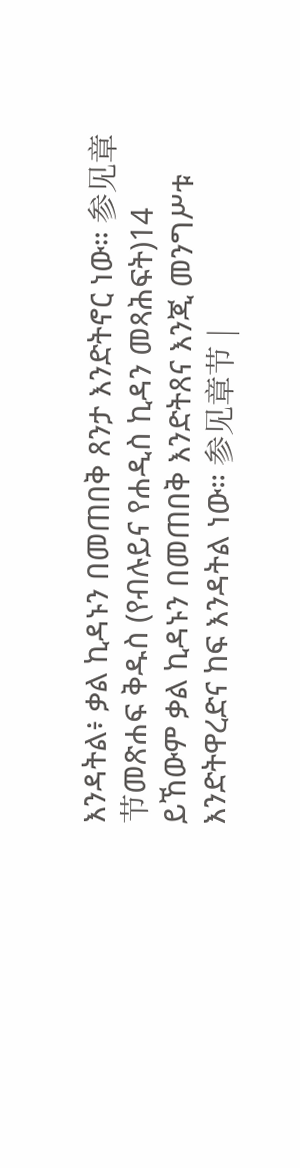እንዳትል፥ ቃል ኪዳኑን በመጠበቅ ጸንታ እንድትኖር ነው። 参见章节መጽሐፍ ቅዱስ (የብሉይና የሐዲስ ኪዳን መጻሕፍት)14 ይኸውም ቃል ኪዳኑን በመጠበቅ እንድትጸና እንጂ መንግሥቱ እንድትዋረድና ከፍ እንዳትል ነው። 参见章节 |